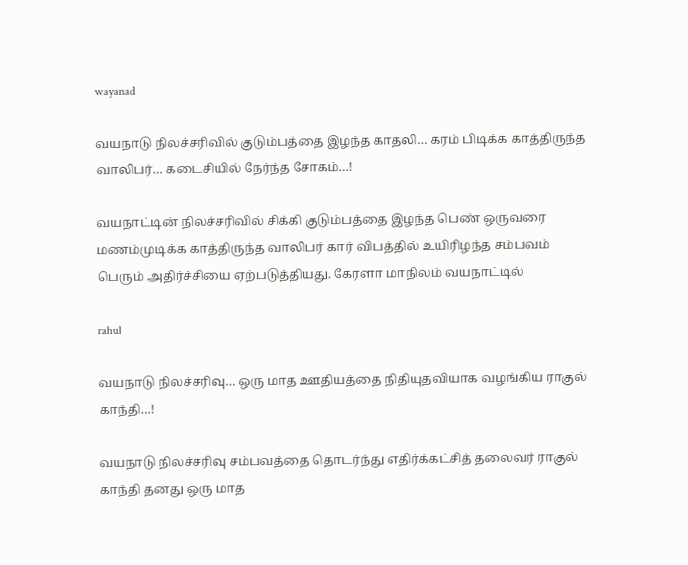wayanad

வயநாடு நிலச்சரிவில் குடும்பத்தை இழந்த காதலி… கரம் பிடிக்க காத்திருந்த வாலிபர்… கடைசியில் நேர்ந்த சோகம்…!

வயநாட்டின் நிலச்சரிவில் சிக்கி குடும்பத்தை இழந்த பெண் ஒருவரை மணம்முடிக்க காத்திருந்த வாலிபர் கார் விபத்தில் உயிரிழந்த சம்பவம் பெரும் அதிர்ச்சியை ஏற்படுத்தியது. கேரளா மாநிலம் வயநாட்டில்

rahul

வயநாடு நிலச்சரிவு… ஒரு மாத ஊதியத்தை நிதியுதவியாக வழங்கிய ராகுல் காந்தி…!

வயநாடு நிலச்சரிவு சம்பவத்தை தொடர்ந்து எதிர்க்கட்சித் தலைவர் ராகுல் காந்தி தனது ஒரு மாத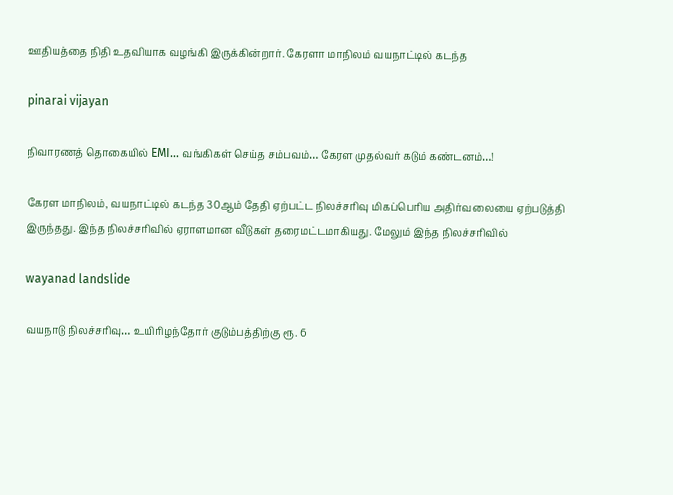ஊதியத்தை நிதி உதவியாக வழங்கி இருக்கின்றார். கேரளா மாநிலம் வயநாட்டில் கடந்த

pinarai vijayan

நிவாரணத் தொகையில் EMI… வங்கிகள் செய்த சம்பவம்… கேரள முதல்வர் கடும் கண்டனம்…!

கேரள மாநிலம், வயநாட்டில் கடந்த 30ஆம் தேதி ஏற்பட்ட நிலச்சரிவு மிகப்பெரிய அதிர்வலையை ஏற்படுத்தி இருந்தது. இந்த நிலச்சரிவில் ஏராளமான வீடுகள் தரைமட்டமாகியது. மேலும் இந்த நிலச்சரிவில்

wayanad landslide

வயநாடு நிலச்சரிவு… உயிரிழந்தோர் குடும்பத்திற்கு ரூ. 6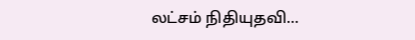லட்சம் நிதியுதவி…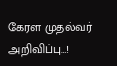கேரள முதல்வர் அறிவிப்பு…!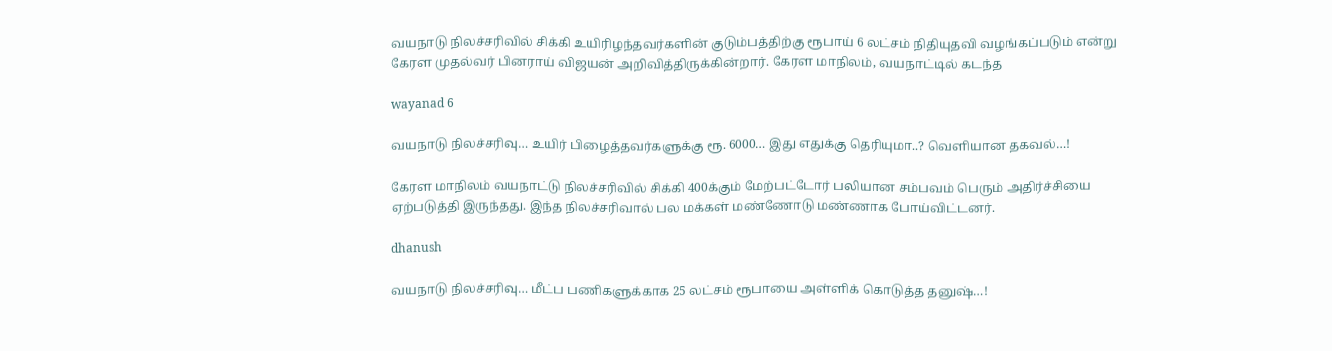வயநாடு நிலச்சரிவில் சிக்கி உயிரிழந்தவர்களின் குடும்பத்திற்கு ரூபாய் 6 லட்சம் நிதியுதவி வழங்கப்படும் என்று கேரள முதல்வர் பினராய் விஜயன் அறிவித்திருக்கின்றார். கேரள மாநிலம், வயநாட்டில் கடந்த

wayanad 6

வயநாடு நிலச்சரிவு… உயிர் பிழைத்தவர்களுக்கு ரூ. 6000… இது எதுக்கு தெரியுமா..? வெளியான தகவல்…!

கேரள மாநிலம் வயநாட்டு நிலச்சரிவில் சிக்கி 400க்கும் மேற்பட்டோர் பலியான சம்பவம் பெரும் அதிர்ச்சியை ஏற்படுத்தி இருந்தது. இந்த நிலச்சரிவால் பல மக்கள் மண்ணோடு மண்ணாக போய்விட்டனர்.

dhanush

வயநாடு நிலச்சரிவு… மீட்ப பணிகளுக்காக 25 லட்சம் ரூபாயை அள்ளிக் கொடுத்த தனுஷ்…!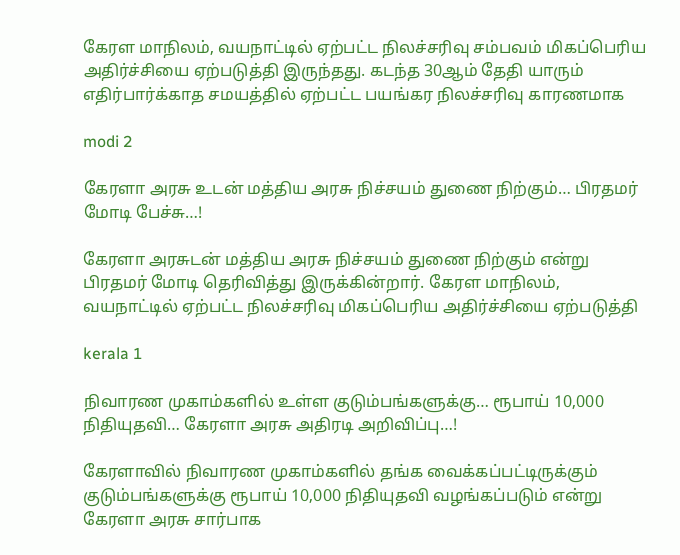கேரள மாநிலம், வயநாட்டில் ஏற்பட்ட நிலச்சரிவு சம்பவம் மிகப்பெரிய அதிர்ச்சியை ஏற்படுத்தி இருந்தது. கடந்த 30ஆம் தேதி யாரும் எதிர்பார்க்காத சமயத்தில் ஏற்பட்ட பயங்கர நிலச்சரிவு காரணமாக

modi 2

கேரளா அரசு உடன் மத்திய அரசு நிச்சயம் துணை நிற்கும்… பிரதமர் மோடி பேச்சு…!

கேரளா அரசுடன் மத்திய அரசு நிச்சயம் துணை நிற்கும் என்று பிரதமர் மோடி தெரிவித்து இருக்கின்றார். கேரள மாநிலம், வயநாட்டில் ஏற்பட்ட நிலச்சரிவு மிகப்பெரிய அதிர்ச்சியை ஏற்படுத்தி

kerala 1

நிவாரண முகாம்களில் உள்ள குடும்பங்களுக்கு… ரூபாய் 10,000 நிதியுதவி… கேரளா அரசு அதிரடி அறிவிப்பு…!

கேரளாவில் நிவாரண முகாம்களில் தங்க வைக்கப்பட்டிருக்கும் குடும்பங்களுக்கு ரூபாய் 10,000 நிதியுதவி வழங்கப்படும் என்று கேரளா அரசு சார்பாக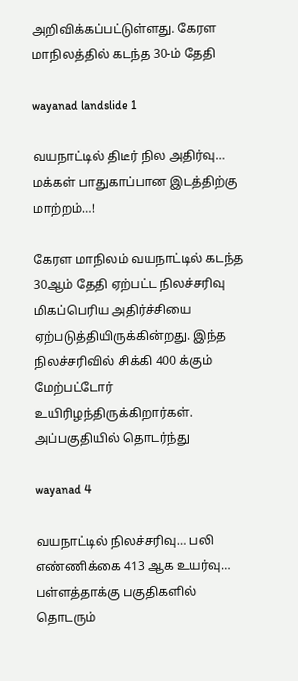அறிவிக்கப்பட்டுள்ளது. கேரள மாநிலத்தில் கடந்த 30-ம் தேதி

wayanad landslide 1

வயநாட்டில் திடீர் நில அதிர்வு… மக்கள் பாதுகாப்பான இடத்திற்கு மாற்றம்…!

கேரள மாநிலம் வயநாட்டில் கடந்த 30ஆம் தேதி ஏற்பட்ட நிலச்சரிவு மிகப்பெரிய அதிர்ச்சியை ஏற்படுத்தியிருக்கின்றது. இந்த நிலச்சரிவில் சிக்கி 400 க்கும் மேற்பட்டோர் உயிரிழந்திருக்கிறார்கள். அப்பகுதியில் தொடர்ந்து

wayanad 4

வயநாட்டில் நிலச்சரிவு… பலி எண்ணிக்கை 413 ஆக உயர்வு… பள்ளத்தாக்கு பகுதிகளில் தொடரும்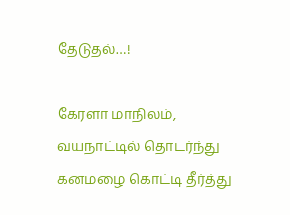தேடுதல்…!

கேரளா மாநிலம், வயநாட்டில் தொடர்ந்து கனமழை கொட்டி தீர்த்து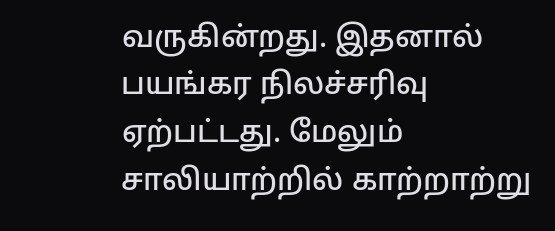வருகின்றது. இதனால் பயங்கர நிலச்சரிவு ஏற்பட்டது. மேலும் சாலியாற்றில் காற்றாற்று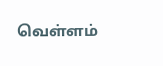வெள்ளம்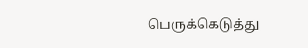பெருக்கெடுத்து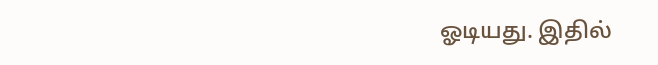ஓடியது. இதில்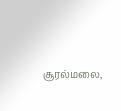சூரல்மலை,